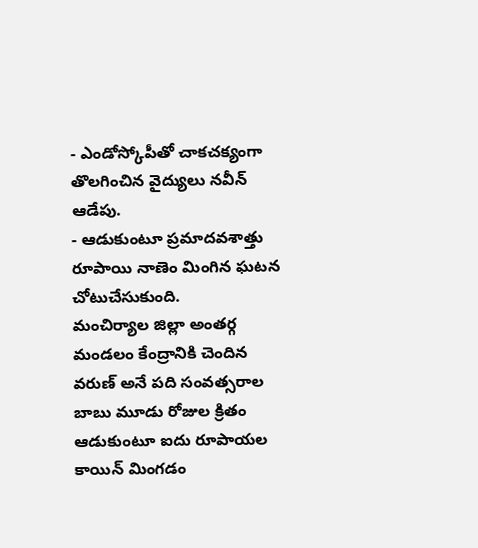- ఎండోస్కోపీతో చాకచక్యంగా తొలగించిన వైద్యులు నవీన్ ఆడేపు.
- ఆడుకుంటూ ప్రమాదవశాత్తు రూపాయి నాణెం మింగిన ఘటన చోటుచేసుకుంది.
మంచిర్యాల జిల్లా అంతర్గ మండలం కేంద్రానికి చెందిన వరుణ్ అనే పది సంవత్సరాల బాబు మూడు రోజుల క్రితం ఆడుకుంటూ ఐదు రూపాయల కాయిన్ మింగడం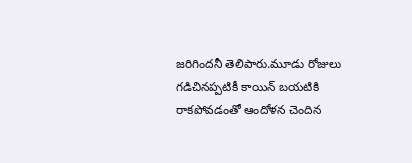జరిగిందనీ తెలిపారు.మూడు రోజులు గడిచినప్పటికీ కాయిన్ బయటికి రాకపోవడంతో ఆందోళన చెందిన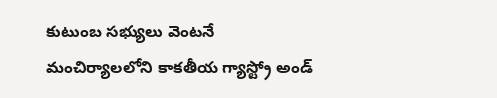కుటుంబ సభ్యులు వెంటనే మంచిర్యాలలోని కాకతీయ గ్యాస్ట్రో అండ్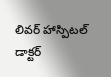లివర్ హాస్పిటల్ డాక్టర్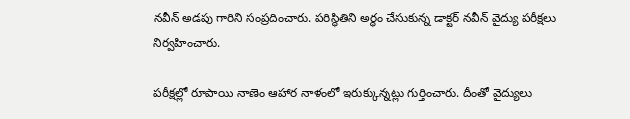నవీన్ అడపు గారిని సంప్రదించారు. పరిస్థితిని అర్థం చేసుకున్న డాక్టర్ నవీన్ వైద్యు పరీక్షలు నిర్వహించారు.

పరీక్షల్లో రూపాయి నాణెం ఆహార నాళంలో ఇరుక్కున్నట్లు గుర్తించారు. దీంతో వైద్యులు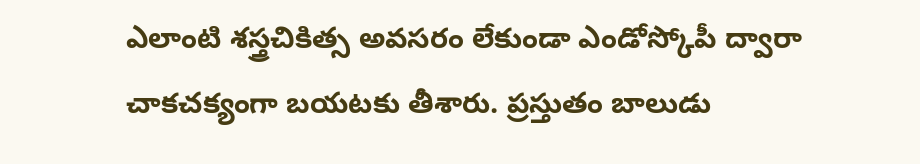ఎలాంటి శస్త్రచికిత్స అవసరం లేకుండా ఎండోస్కోపీ ద్వారా చాకచక్యంగా బయటకు తీశారు. ప్రస్తుతం బాలుడు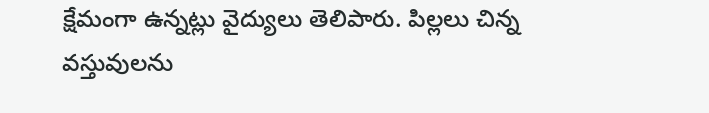క్షేమంగా ఉన్నట్లు వైద్యులు తెలిపారు. పిల్లలు చిన్న వస్తువులను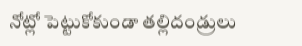నోట్లో పెట్టుకోకుండా తల్లిదండ్రులు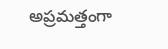అప్రమత్తంగా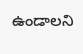ఉండాలని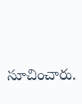సూచించారు.